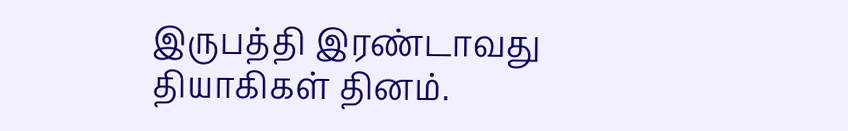இருபத்தி இரண்டாவது தியாகிகள் தினம்.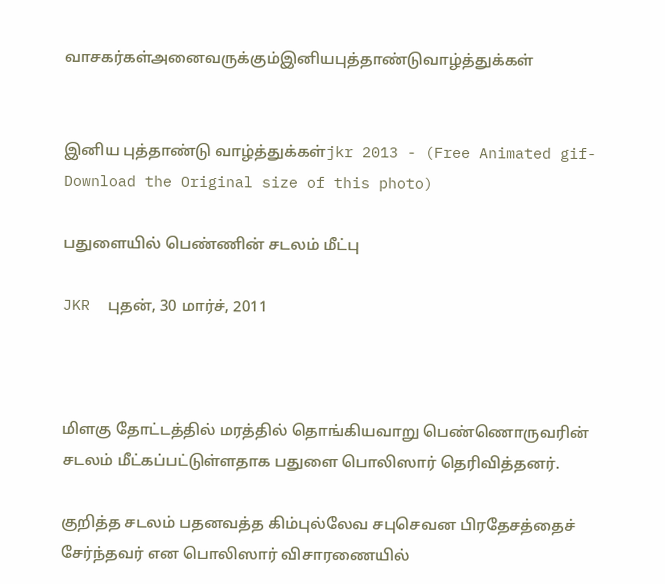வாசகர்கள்அனைவருக்கும்இனியபுத்தாண்டுவாழ்த்துக்கள்


இனிய புத்தாண்டு வாழ்த்துக்கள்jkr 2013 - (Free Animated gif-Download the Original size of this photo)

பதுளையில் பெண்ணின் சடலம் மீட்பு

JKR  புதன், 30 மார்ச், 2011



மிளகு தோட்டத்தில் மரத்தில் தொங்கியவாறு பெண்ணொருவரின் சடலம் மீட்கப்பட்டுள்ளதாக பதுளை பொலிஸார் தெரிவித்தனர்.

குறித்த சடலம் பதனவத்த கிம்புல்லேவ சபுசெவன பிரதேசத்தைச் சேர்ந்தவர் என பொலிஸார் விசாரணையில்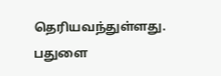தெரியவந்துள்ளது.
பதுளை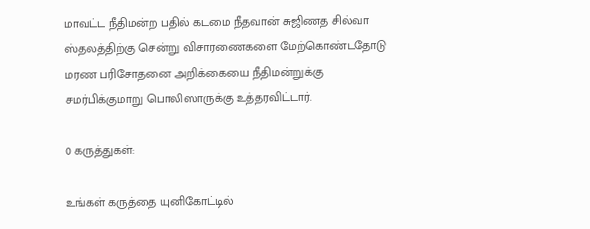மாவட்ட நீதிமன்ற பதில் கடமை நீதவான் சுஜிணத சில்வா ஸ்தலத்திற்கு சென்று விசாரணைகளை மேற்கொண்டதோடு மரண பரிசோதனை அறிக்கையை நீதிமன்றுக்கு சமர்பிக்குமாறு பொலிஸாருக்கு உத்தரவிட்டார்.

0 கருத்துகள்:

உங்கள் கருத்தை யுனிகோட்டில்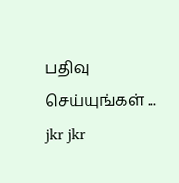பதிவு செய்யுங்கள் ...
jkr jkr